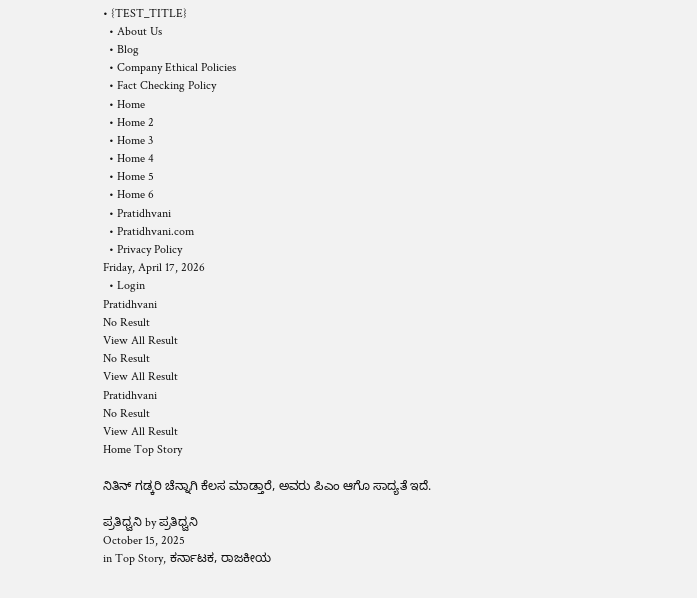• {TEST_TITLE}
  • About Us
  • Blog
  • Company Ethical Policies
  • Fact Checking Policy
  • Home
  • Home 2
  • Home 3
  • Home 4
  • Home 5
  • Home 6
  • Pratidhvani
  • Pratidhvani.com
  • Privacy Policy
Friday, April 17, 2026
  • Login
Pratidhvani
No Result
View All Result
No Result
View All Result
Pratidhvani
No Result
View All Result
Home Top Story

ನಿತಿನ್ ಗಡ್ಕರಿ ಚೆನ್ನಾಗಿ ಕೆಲಸ ಮಾಡ್ತಾರೆ, ಅವರು ಪಿಎಂ ಆಗೊ‌ ಸಾದ್ಯತೆ ಇದೆ.

ಪ್ರತಿಧ್ವನಿ by ಪ್ರತಿಧ್ವನಿ
October 15, 2025
in Top Story, ಕರ್ನಾಟಕ, ರಾಜಕೀಯ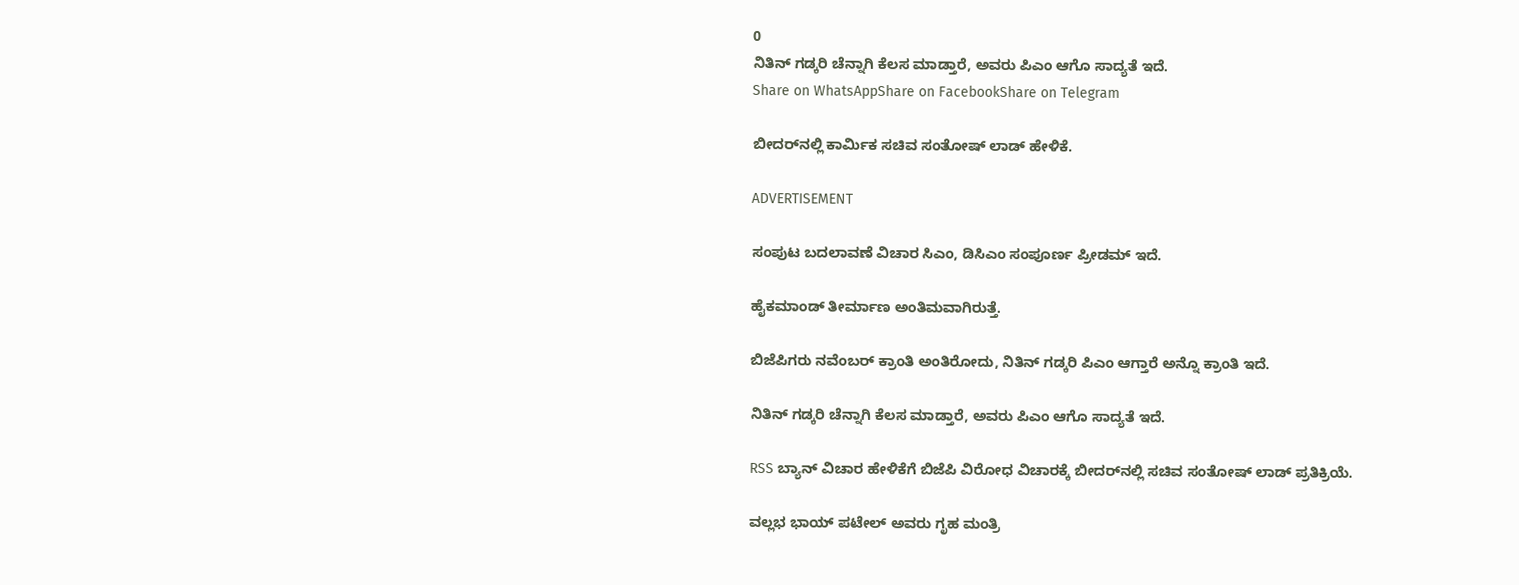0
ನಿತಿನ್ ಗಡ್ಕರಿ ಚೆನ್ನಾಗಿ ಕೆಲಸ ಮಾಡ್ತಾರೆ, ಅವರು ಪಿಎಂ ಆಗೊ‌ ಸಾದ್ಯತೆ ಇದೆ.
Share on WhatsAppShare on FacebookShare on Telegram

ಬೀದರ್‌ನಲ್ಲಿ ಕಾರ್ಮಿಕ ಸಚಿವ ಸಂತೋಷ್ ಲಾಡ್ ಹೇಳಿಕೆ.

ADVERTISEMENT

ಸಂಪುಟ ಬದಲಾವಣೆ ವಿಚಾರ ಸಿಎಂ, ಡಿಸಿಎಂ ಸಂಪೂರ್ಣ ಪ್ರೀಡಮ್ ಇದೆ.

ಹೈಕಮಾಂಡ್ ತೀರ್ಮಾಣ ಅಂತಿಮವಾಗಿರುತ್ತೆ.

ಬಿಜೆಪಿಗರು ನವೆಂಬರ್ ಕ್ರಾಂತಿ ಅಂತಿರೋದು, ನಿತಿನ್ ಗಡ್ಕರಿ ಪಿಎಂ ಆಗ್ತಾರೆ‌ ಅನ್ನೊ ಕ್ರಾಂತಿ ಇದೆ.

ನಿತಿನ್ ಗಡ್ಕರಿ ಚೆನ್ನಾಗಿ ಕೆಲಸ ಮಾಡ್ತಾರೆ, ಅವರು ಪಿಎಂ ಆಗೊ‌ ಸಾದ್ಯತೆ ಇದೆ.

RSS ಬ್ಯಾನ್ ವಿಚಾರ ಹೇಳಿಕೆಗೆ ಬಿಜೆಪಿ ವಿರೋಧ ವಿಚಾರಕ್ಕೆ ಬೀದರ್‌ನಲ್ಲಿ ಸಚಿವ ಸಂತೋಷ್ ಲಾಡ್ ಪ್ರತಿಕ್ರಿಯೆ.

ವಲ್ಲಭ ಭಾಯ್ ಪಟೇಲ್ ಅವರು ಗೃಹ ಮಂತ್ರಿ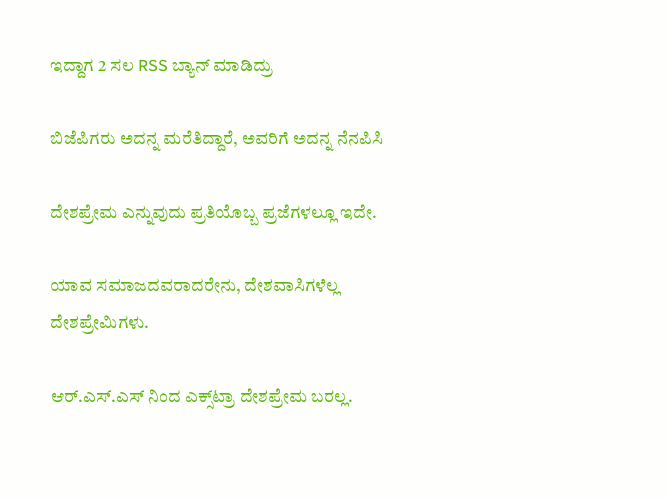ಇದ್ದಾಗ 2 ಸಲ RSS ಬ್ಯಾನ್ ಮಾಡಿದ್ರು

ಬಿಜೆಪಿಗರು ಅದನ್ನ ಮರೆತಿದ್ದಾರೆ, ಅವರಿಗೆ ಅದನ್ನ ನೆನಪಿಸಿ

ದೇಶಪ್ರೇಮ ಎನ್ನುವುದು ಪ್ರತಿಯೊಬ್ಬ ಪ್ರಜೆಗಳಲ್ಲೂ ಇದೇ.

ಯಾವ ಸಮಾಜದವರಾದರೇನು, ದೇಶವಾಸಿಗಳೆಲ್ಲ ದೇಶಪ್ರೇಮಿಗಳು.

ಆರ್.ಎಸ್.ಎಸ್ ನಿಂದ ಎಕ್ಸ್‌ಟ್ರಾ ದೇಶಪ್ರೇಮ ಬರಲ್ಲ.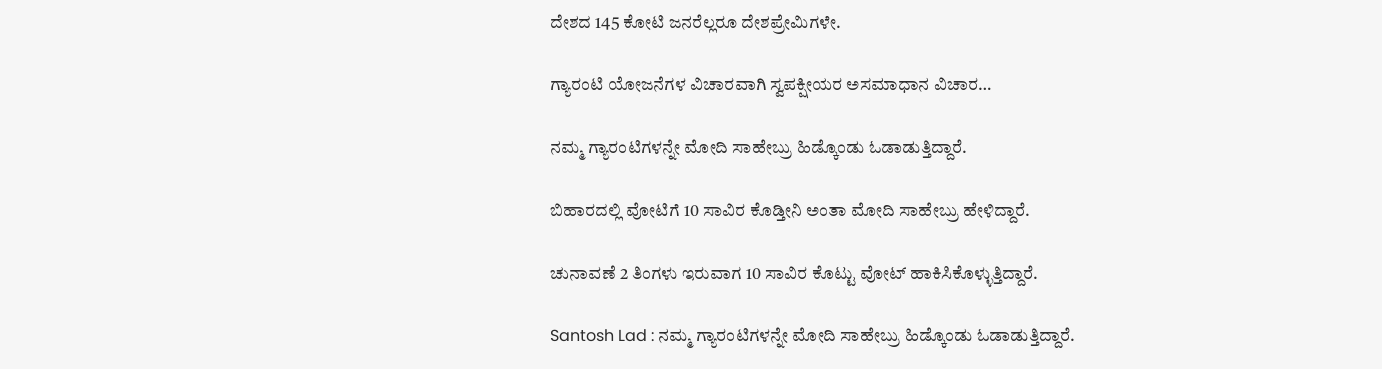ದೇಶದ 145 ಕೋಟಿ ಜನರೆಲ್ಲರೂ ದೇಶಪ್ರೇಮಿಗಳೇ.

ಗ್ಯಾರಂಟಿ ಯೋಜನೆಗಳ ವಿಚಾರವಾಗಿ ಸ್ವಪಕ್ಷೀಯರ ಅಸಮಾಧಾನ ವಿಚಾರ…

ನಮ್ಮ ಗ್ಯಾರಂಟಿಗಳನ್ನೇ ಮೋದಿ ಸಾಹೇಬ್ರು ಹಿಡ್ಕೊಂಡು ಓಡಾಡುತ್ತಿದ್ದಾರೆ.

ಬಿಹಾರದಲ್ಲಿ ವೋಟಿಗೆ 10 ಸಾವಿರ ಕೊಡ್ತೀನಿ ಅಂತಾ ಮೋದಿ ಸಾಹೇಬ್ರು ಹೇಳಿದ್ದಾರೆ.

ಚುನಾವಣೆ 2 ತಿಂಗಳು ಇರುವಾಗ 10 ಸಾವಿರ ಕೊಟ್ಟು ವೋಟ್ ಹಾಕಿಸಿಕೊಳ್ಳುತ್ತಿದ್ದಾರೆ.

Santosh Lad : ನಮ್ಮ ಗ್ಯಾರಂಟಿಗಳನ್ನೇ ಮೋದಿ ಸಾಹೇಬ್ರು ಹಿಡ್ಕೊಂಡು ಓಡಾಡುತ್ತಿದ್ದಾರೆ.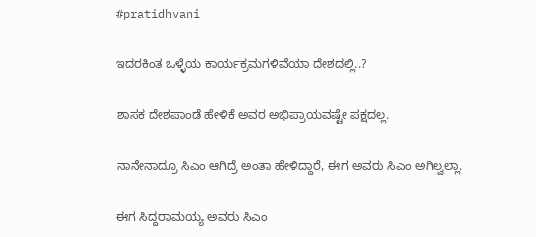#pratidhvani

ಇದರಕಿಂತ ಒಳ್ಳೆಯ ಕಾರ್ಯಕ್ರಮಗಳಿವೆಯಾ ದೇಶದಲ್ಲಿ..?

ಶಾಸಕ ದೇಶಪಾಂಡೆ ಹೇಳಿಕೆ ಅವರ ಅಭಿಪ್ರಾಯವಷ್ಟೇ ಪಕ್ಷದಲ್ಲ.

ನಾನೇನಾದ್ರೂ ಸಿಎಂ ಆಗಿದ್ರೆ ಅಂತಾ ಹೇಳಿದ್ದಾರೆ, ಈಗ ಅವರು ಸಿಎಂ ಅಗಿಲ್ವಲ್ಲಾ.

ಈಗ ಸಿದ್ದರಾಮಯ್ಯ ಅವರು ಸಿಎಂ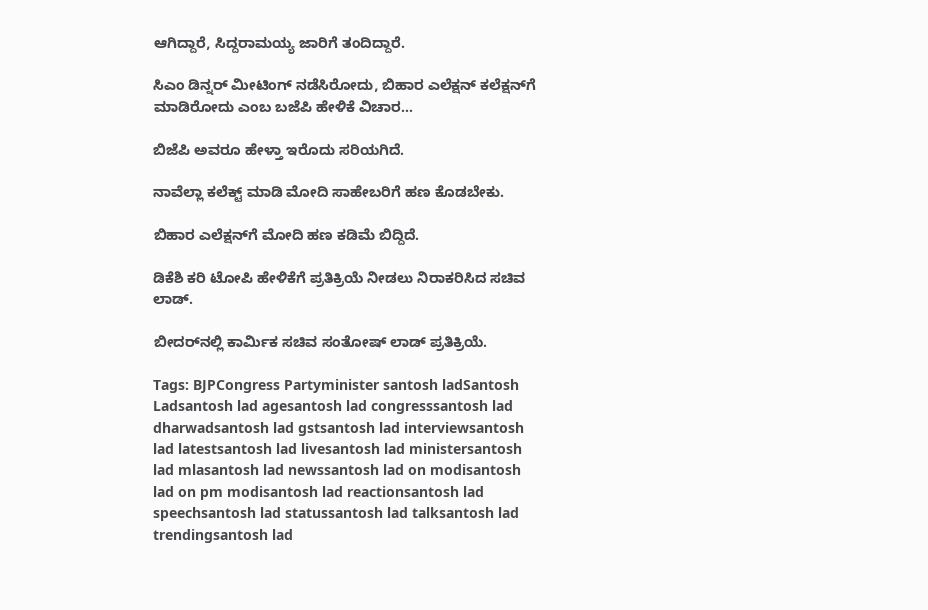ಆಗಿದ್ದಾರೆ, ಸಿದ್ದರಾಮಯ್ಯ ಜಾರಿಗೆ ತಂದಿದ್ದಾರೆ.

ಸಿಎಂ ಡಿನ್ನರ್ ಮೀಟಿಂಗ್ ನಡೆಸಿರೋದು, ಬಿಹಾರ ಎಲೆಕ್ಷನ್ ಕಲೆಕ್ಷನ್‌ಗೆ ಮಾಡಿರೋದು ಎಂಬ ಬಜೆಪಿ ಹೇಳಿಕೆ ವಿಚಾರ…

ಬಿಜೆಪಿ ಅವರೂ ಹೇಳ್ತಾ ಇರೊದು ಸರಿಯಗಿದೆ.

ನಾವೆಲ್ಲಾ ಕಲೆಕ್ಟ್ ಮಾಡಿ ಮೋದಿ ಸಾಹೇಬರಿಗೆ ಹಣ ಕೊಡಬೇಕು.

ಬಿಹಾರ ಎಲೆಕ್ಷನ್‌ಗೆ ಮೋದಿ ಹಣ ಕಡಿಮೆ ಬಿದ್ದಿದೆ.

ಡಿಕೆಶಿ ಕರಿ ಟೋಪಿ ಹೇಳಿಕೆಗೆ ಪ್ರತಿಕ್ರಿಯೆ ನೀಡಲು ನಿರಾಕರಿಸಿದ ಸಚಿವ ಲಾಡ್.

ಬೀದರ್‌ನಲ್ಲಿ ಕಾರ್ಮಿಕ ಸಚಿವ ಸಂತೋಷ್ ಲಾಡ್ ಪ್ರತಿಕ್ರಿಯೆ.

Tags: BJPCongress Partyminister santosh ladSantosh Ladsantosh lad agesantosh lad congresssantosh lad dharwadsantosh lad gstsantosh lad interviewsantosh lad latestsantosh lad livesantosh lad ministersantosh lad mlasantosh lad newssantosh lad on modisantosh lad on pm modisantosh lad reactionsantosh lad speechsantosh lad statussantosh lad talksantosh lad trendingsantosh lad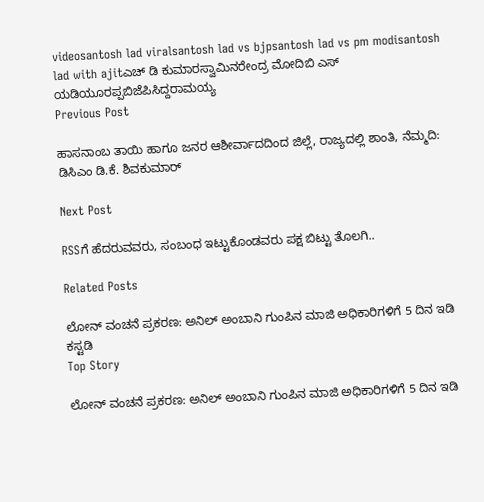videosantosh lad viralsantosh lad vs bjpsantosh lad vs pm modisantosh lad with ajitಎಚ್ ಡಿ ಕುಮಾರಸ್ವಾಮಿನರೇಂದ್ರ ಮೋದಿಬಿ ಎಸ್ ಯಡಿಯೂರಪ್ಪಬಿಜೆಪಿಸಿದ್ದರಾಮಯ್ಯ
Previous Post

ಹಾಸನಾಂಬ ತಾಯಿ ಹಾಗೂ ಜನರ ಆಶೀರ್ವಾದದಿಂದ ಜಿಲ್ಲೆ, ರಾಜ್ಯದಲ್ಲಿ ಶಾಂತಿ, ನೆಮ್ಮದಿ: ಡಿಸಿಎಂ ಡಿ.ಕೆ. ಶಿವಕುಮಾರ್

Next Post

RSSಗೆ ಹೆದರುವವರು, ಸಂಬಂಧ ಇಟ್ಟುಕೊಂಡವರು ಪಕ್ಷ ಬಿಟ್ಟು ತೊಲಗಿ..

Related Posts

ಲೋನ್ ವಂಚನೆ ಪ್ರಕರಣ: ಅನಿಲ್ ಅಂಬಾನಿ ಗುಂಪಿನ ಮಾಜಿ ಅಧಿಕಾರಿಗಳಿಗೆ 5 ದಿನ ಇಡಿ ಕಸ್ಟಡಿ
Top Story

ಲೋನ್ ವಂಚನೆ ಪ್ರಕರಣ: ಅನಿಲ್ ಅಂಬಾನಿ ಗುಂಪಿನ ಮಾಜಿ ಅಧಿಕಾರಿಗಳಿಗೆ 5 ದಿನ ಇಡಿ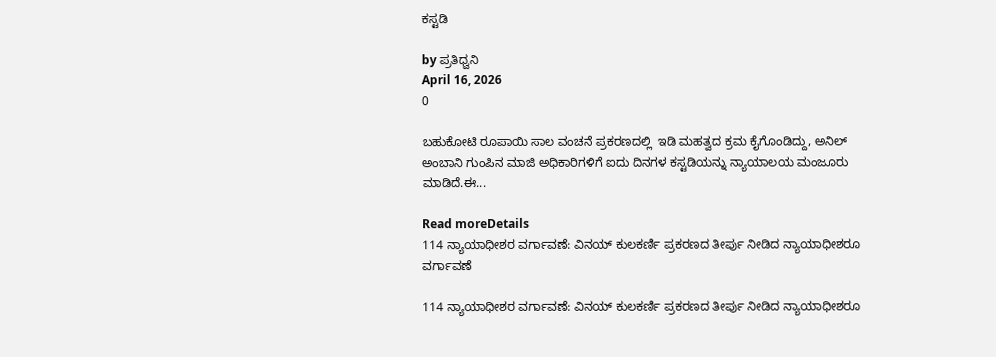ಕಸ್ಟಡಿ

by ಪ್ರತಿಧ್ವನಿ
April 16, 2026
0

ಬಹುಕೋಟಿ ರೂಪಾಯಿ ಸಾಲ ವಂಚನೆ ಪ್ರಕರಣದಲ್ಲಿ  ಇಡಿ ಮಹತ್ವದ ಕ್ರಮ ಕೈಗೊಂಡಿದ್ದು, ಅನಿಲ್ ಅಂಬಾನಿ ಗುಂಪಿನ ಮಾಜಿ ಅಧಿಕಾರಿಗಳಿಗೆ ಐದು ದಿನಗಳ ಕಸ್ಟಡಿಯನ್ನು ನ್ಯಾಯಾಲಯ ಮಂಜೂರು ಮಾಡಿದೆ.ಈ...

Read moreDetails
114 ನ್ಯಾಯಾಧೀಶರ ವರ್ಗಾವಣೆ: ವಿನಯ್ ಕುಲಕರ್ಣಿ ಪ್ರಕರಣದ ತೀರ್ಪು ನೀಡಿದ ನ್ಯಾಯಾಧೀಶರೂ ವರ್ಗಾವಣೆ

114 ನ್ಯಾಯಾಧೀಶರ ವರ್ಗಾವಣೆ: ವಿನಯ್ ಕುಲಕರ್ಣಿ ಪ್ರಕರಣದ ತೀರ್ಪು ನೀಡಿದ ನ್ಯಾಯಾಧೀಶರೂ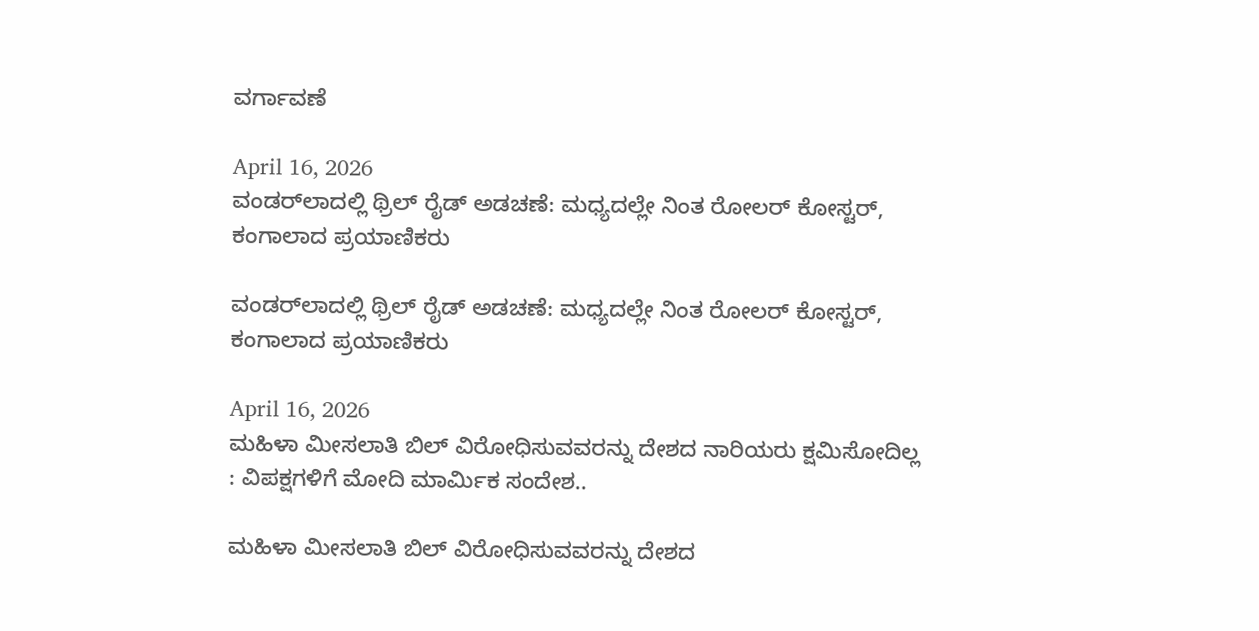ವರ್ಗಾವಣೆ

April 16, 2026
ವಂಡರ್‌ಲಾದಲ್ಲಿ ಥ್ರಿಲ್ ರೈಡ್ ಅಡಚಣೆ: ಮಧ್ಯದಲ್ಲೇ ನಿಂತ ರೋಲರ್ ಕೋಸ್ಟರ್, ಕಂಗಾಲಾದ ಪ್ರಯಾಣಿಕರು

ವಂಡರ್‌ಲಾದಲ್ಲಿ ಥ್ರಿಲ್ ರೈಡ್ ಅಡಚಣೆ: ಮಧ್ಯದಲ್ಲೇ ನಿಂತ ರೋಲರ್ ಕೋಸ್ಟರ್, ಕಂಗಾಲಾದ ಪ್ರಯಾಣಿಕರು

April 16, 2026
ಮಹಿಳಾ ಮೀಸಲಾತಿ ಬಿಲ್‌ ವಿರೋಧಿಸುವವರನ್ನು ದೇಶದ ನಾರಿಯರು ಕ್ಷಮಿಸೋದಿಲ್ಲ : ವಿಪಕ್ಷಗಳಿಗೆ ಮೋದಿ ಮಾರ್ಮಿಕ ಸಂದೇಶ..

ಮಹಿಳಾ ಮೀಸಲಾತಿ ಬಿಲ್‌ ವಿರೋಧಿಸುವವರನ್ನು ದೇಶದ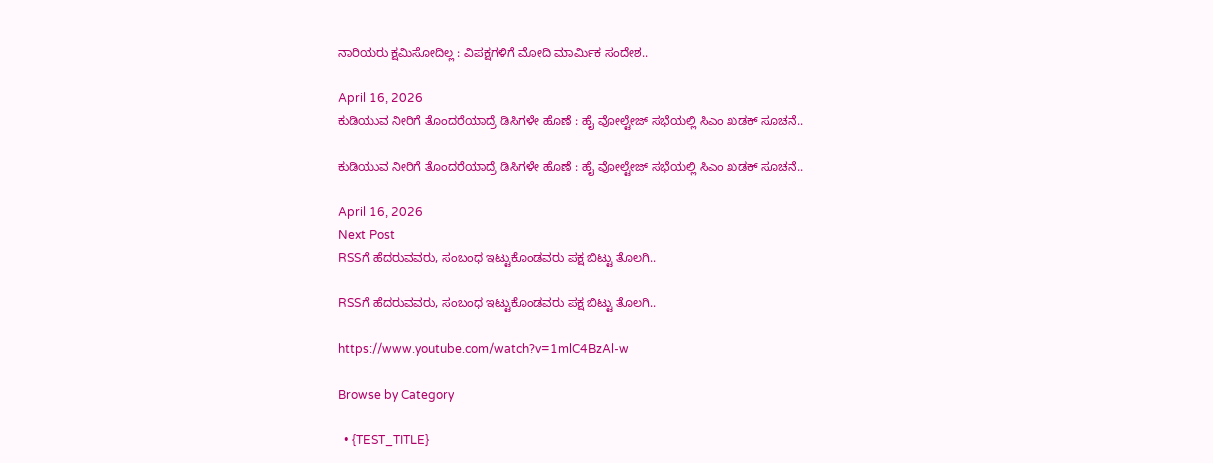ನಾರಿಯರು ಕ್ಷಮಿಸೋದಿಲ್ಲ : ವಿಪಕ್ಷಗಳಿಗೆ ಮೋದಿ ಮಾರ್ಮಿಕ ಸಂದೇಶ..

April 16, 2026
ಕುಡಿಯುವ ನೀರಿಗೆ ತೊಂದರೆಯಾದ್ರೆ ಡಿಸಿಗಳೇ ಹೊಣೆ : ಹೈ ವೋಲ್ಟೇಜ್‌ ಸಭೆಯಲ್ಲಿ ಸಿಎಂ ಖಡಕ್‌ ಸೂಚನೆ..

ಕುಡಿಯುವ ನೀರಿಗೆ ತೊಂದರೆಯಾದ್ರೆ ಡಿಸಿಗಳೇ ಹೊಣೆ : ಹೈ ವೋಲ್ಟೇಜ್‌ ಸಭೆಯಲ್ಲಿ ಸಿಎಂ ಖಡಕ್‌ ಸೂಚನೆ..

April 16, 2026
Next Post
RSSಗೆ ಹೆದರುವವರು, ಸಂಬಂಧ ಇಟ್ಟುಕೊಂಡವರು ಪಕ್ಷ ಬಿಟ್ಟು ತೊಲಗಿ..

RSSಗೆ ಹೆದರುವವರು, ಸಂಬಂಧ ಇಟ್ಟುಕೊಂಡವರು ಪಕ್ಷ ಬಿಟ್ಟು ತೊಲಗಿ..

https://www.youtube.com/watch?v=1mlC4BzAl-w

Browse by Category

  • {TEST_TITLE}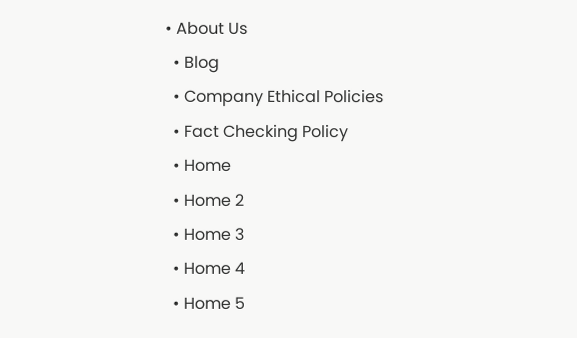• About Us
  • Blog
  • Company Ethical Policies
  • Fact Checking Policy
  • Home
  • Home 2
  • Home 3
  • Home 4
  • Home 5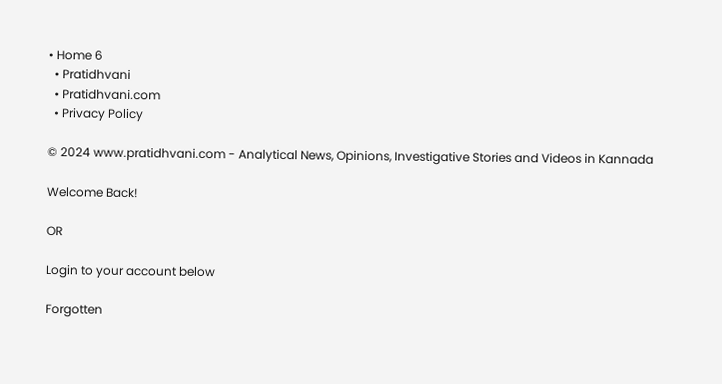• Home 6
  • Pratidhvani
  • Pratidhvani.com
  • Privacy Policy

© 2024 www.pratidhvani.com - Analytical News, Opinions, Investigative Stories and Videos in Kannada

Welcome Back!

OR

Login to your account below

Forgotten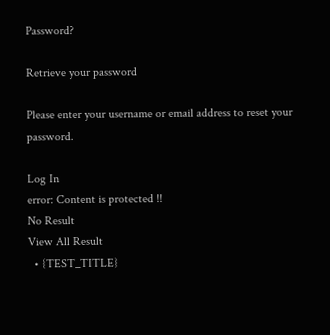Password?

Retrieve your password

Please enter your username or email address to reset your password.

Log In
error: Content is protected !!
No Result
View All Result
  • {TEST_TITLE}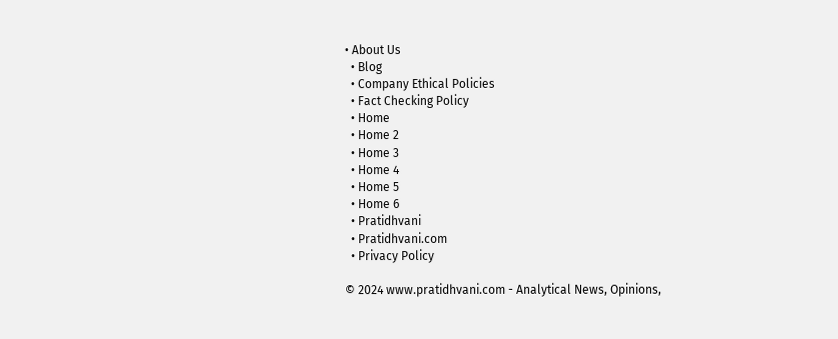• About Us
  • Blog
  • Company Ethical Policies
  • Fact Checking Policy
  • Home
  • Home 2
  • Home 3
  • Home 4
  • Home 5
  • Home 6
  • Pratidhvani
  • Pratidhvani.com
  • Privacy Policy

© 2024 www.pratidhvani.com - Analytical News, Opinions,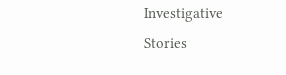Investigative Stories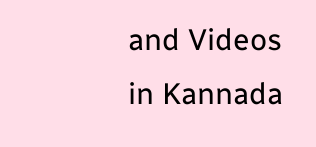and Videos in Kannada